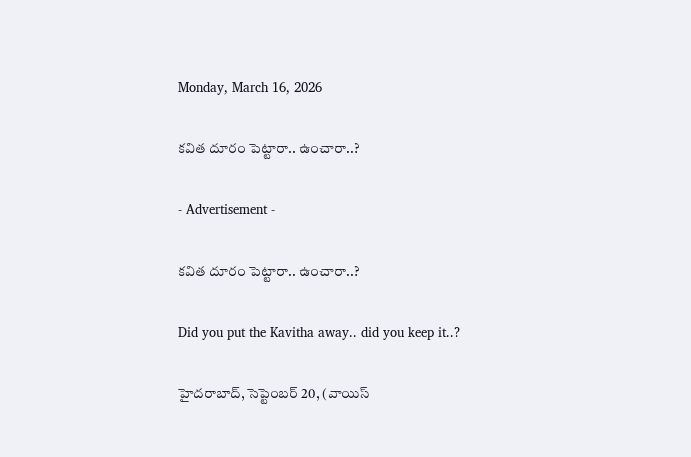Monday, March 16, 2026

కవిత దూరం పెట్టారా.. ఉంచారా..?

- Advertisement -

కవిత దూరం పెట్టారా.. ఉంచారా..?

Did you put the Kavitha away.. did you keep it..?

హైదరాబాద్, సెప్టెంబర్ 20, (వాయిస్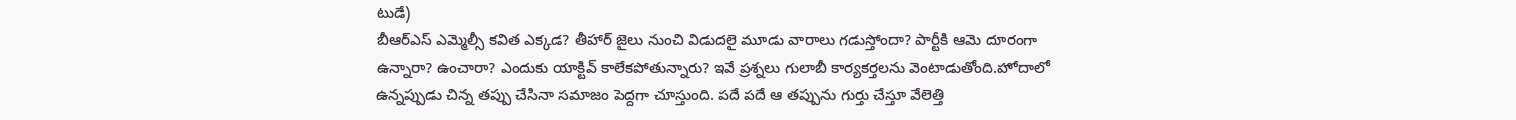టుడే)
బీఆర్ఎస్ ఎమ్మెల్సీ కవిత ఎక్కడ? తీహార్ జైలు నుంచి విడుదలై మూడు వారాలు గడుస్తోందా? పార్టీకి ఆమె దూరంగా ఉన్నారా? ఉంచారా? ఎందుకు యాక్టివ్ కాలేకపోతున్నారు? ఇవే ప్రశ్నలు గులాబీ కార్యకర్తలను వెంటాడుతోంది.హోదాలో ఉన్న‌ప్పుడు చిన్న త‌ప్పు చేసినా స‌మాజం పెద్ద‌గా చూస్తుంది. ప‌దే ప‌దే ఆ తప్పును గుర్తు చేస్తూ వేలెత్తి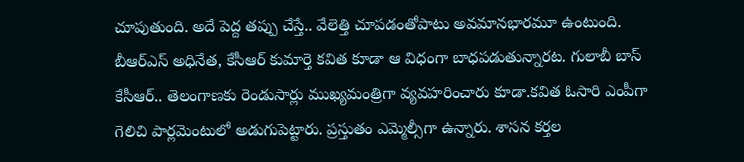చూపుతుంది. అదే పెద్ద త‌ప్పు చేస్తే.. వేలెత్తి చూప‌డంతోపాటు అవ‌మాన‌భారమూ ఉంటుంది. బీఆర్ఎస్ అధినేత‌, కేసీఆర్ కుమార్తె క‌విత కూడా ఆ విధంగా బాధ‌ప‌డుతున్నారట‌. గులాబీ బాస్ కేసీఆర్.. తెలంగాణకు రెండుసార్లు ముఖ్యమంత్రిగా వ్య‌వ‌హ‌రించారు కూడా.క‌విత ఓసారి ఎంపీగా గెలిచి పార్ల‌మెంటులో అడుగుపెట్టారు. ప్ర‌స్తుతం ఎమ్మెల్సీగా ఉన్నారు. శాసన కర్తల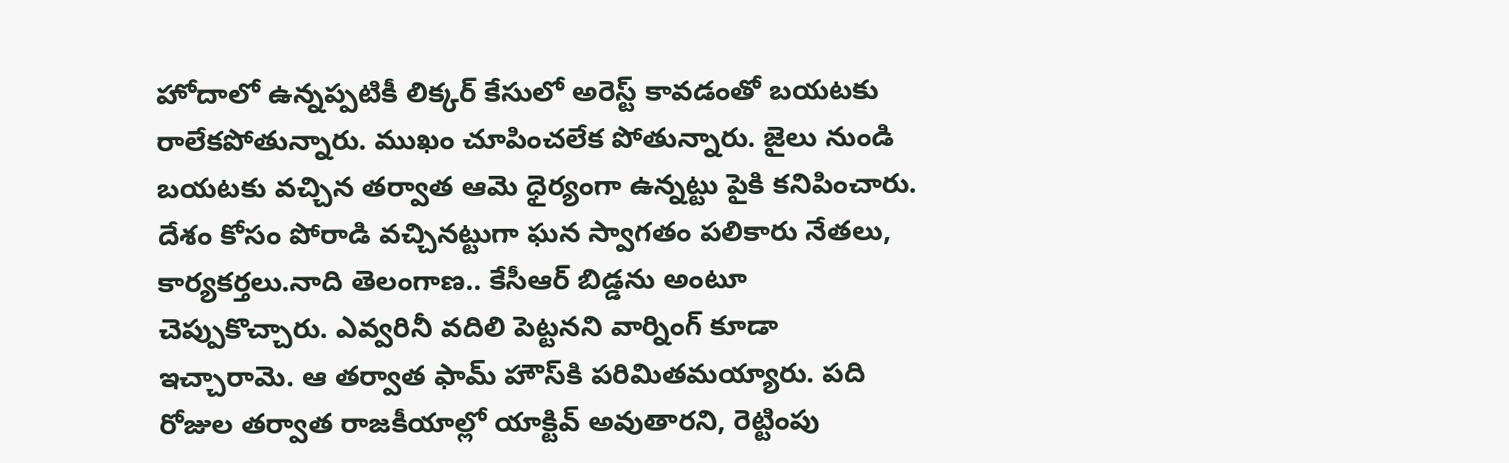హోదాలో ఉన్న‌ప్ప‌టికీ లిక్క‌ర్ కేసులో అరెస్ట్ కావడంతో బ‌య‌ట‌కు రాలేక‌పోతున్నారు. ముఖం చూపించలేక పోతున్నారు. జైలు నుండి బ‌య‌ట‌కు వ‌చ్చిన త‌ర్వాత ఆమె ధైర్యంగా ఉన్న‌ట్టు పైకి క‌నిపించారు. దేశం కోసం పోరాడి వ‌చ్చిన‌ట్టుగా ఘ‌న‌ స్వాగ‌తం ప‌లికారు నేత‌లు, కార్యకర్తలు.నాది తెలంగాణ.. కేసీఆర్ బిడ్డ‌ను అంటూ చెప్పుకొచ్చారు. ఎవ్వ‌రినీ వ‌దిలి పెట్ట‌న‌ని వార్నింగ్ కూడా ఇచ్చారామె. ఆ తర్వాత ఫామ్ హౌస్‌కి పరిమితమయ్యారు. ప‌ది రోజుల తర్వాత రాజ‌కీయాల్లో యాక్టివ్ అవుతారని, రెట్టింపు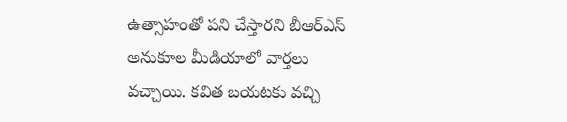ఉత్సాహంతో ప‌ని చేస్తార‌ని బీఆర్ఎస్ అనుకూల మీడియాలో వార్త‌లు వ‌చ్చాయి. క‌విత బ‌య‌ట‌కు వ‌చ్చి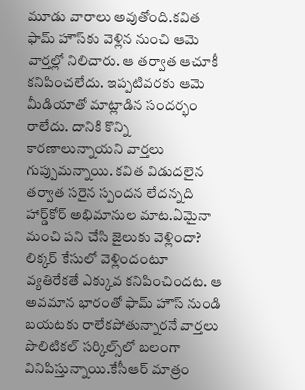మూడు వారాలు అవుతోంది.క‌విత ఫామ్ హౌస్‌కు వెళ్లిన‌ నుంచి ఆమె వార్త‌ల్లో నిలిచారు. ఆ తర్వాత ఆచూకీ క‌నిపించ‌లేదు. ఇప్ప‌టివ‌ర‌కు ఆమె మీడియాతో మాట్లాడిన సందర్భం రాలేదు. దానికి కొన్ని కార‌ణాలున్నాయ‌ని వార్తలు గుప్పుమన్నాయి. క‌విత విడుద‌లైన తర్వాత సరైన స్పందన లేదన్నది హార్డ్‌కోర్ అభిమానుల మాట.ఏమైనా మంచి ప‌ని చేసి జైలుకు వెళ్లిందా? లిక్క‌ర్ కేసులో వెళ్లిందంటూ వ్య‌తిరేక‌తే ఎక్కువ క‌నిపించిందట. ఆ అవ‌మాన‌ భారంతో ఫామ్‌ హౌస్ నుండి బ‌య‌ట‌కు రాలేక‌పోతున్నార‌నే వార్త‌లు పొలిటికల్ సర్కిల్స్‌లో బలంగా వినిపిస్తున్నాయి.కేసీఆర్ మాత్రం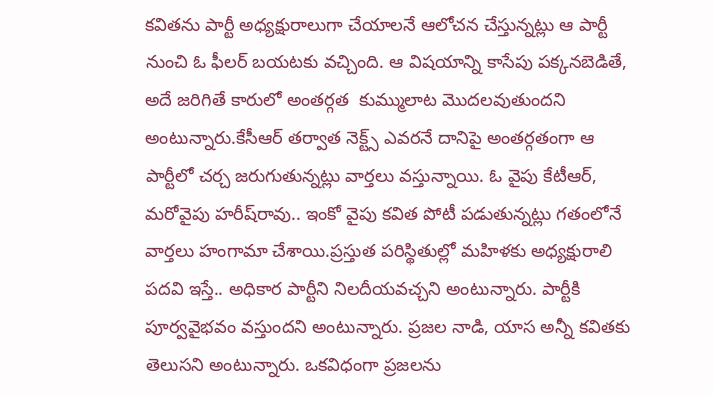కవితను పార్టీ అధ్యక్షురాలుగా చేయాలనే ఆలోచన చేస్తున్నట్లు ఆ పార్టీ నుంచి ఓ ఫీలర్ బయటకు వచ్చింది. ఆ విషయాన్ని కాసేపు పక్కనబెడితే, అదే జరిగితే కారులో అంతర్గత  కుమ్ములాట మొదలవుతుందని అంటున్నారు.కేసీఆర్ తర్వాత నెక్ట్స్ ఎవరనే దానిపై అంతర్గతంగా ఆ పార్టీలో చర్చ జరుగుతున్నట్లు వార్తలు వస్తున్నాయి. ఓ వైపు కేటీఆర్, మరోవైపు హరీష్‌రావు.. ఇంకో వైపు కవిత పోటీ పడుతున్నట్లు గతంలోనే వార్తలు హంగామా చేశాయి.ప్రస్తుత పరిస్థితుల్లో మహిళకు అధ్యక్షురాలి పదవి ఇస్తే.. అధికార పార్టీని నిలదీయవచ్చని అంటున్నారు. పార్టీకి పూర్వవైభవం వస్తుందని అంటున్నారు. ప్రజల నాడి, యాస అన్నీ కవితకు తెలుసని అంటున్నారు. ఒకవిధంగా ప్రజలను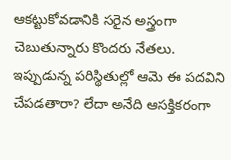ఆకట్టుకోవడానికి సరైన అస్త్రంగా చెబుతున్నారు కొందరు నేతలు. ఇప్పుడున్న పరిస్థితుల్లో ఆమె ఈ పదవిని చేపడతారా? లేదా అనేది ఆసక్తికరంగా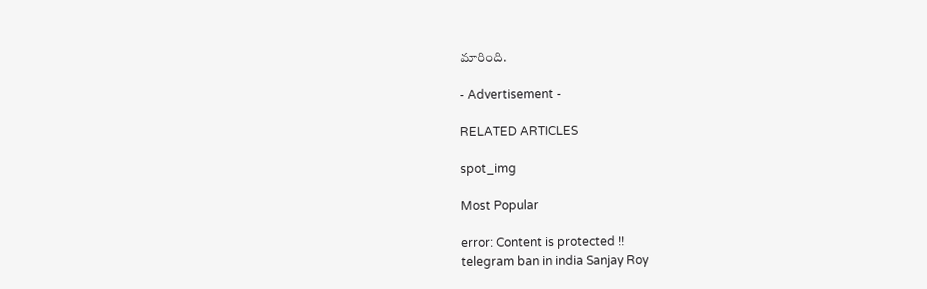మారింది.

- Advertisement -

RELATED ARTICLES

spot_img

Most Popular

error: Content is protected !!
telegram ban in india Sanjay Roy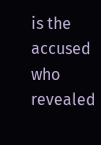is the accused who revealed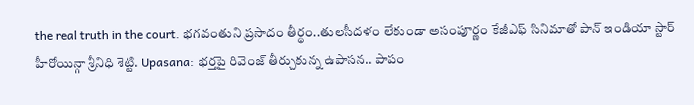the real truth in the court. భగవంతుని ప్రసాదం తీర్థం..తులసీదళం లేకుండా అసంపూర్ణం కేజీఎఫ్ సినిమాతో పాన్ ఇండియా స్టార్ హీరోయిన్గా శ్రీనిధి శెట్టి. Upasana: భర్తపై రివెంజ్ తీర్చుకున్న ఉపాసన.. పాపం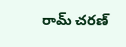రామ్ చరణ్